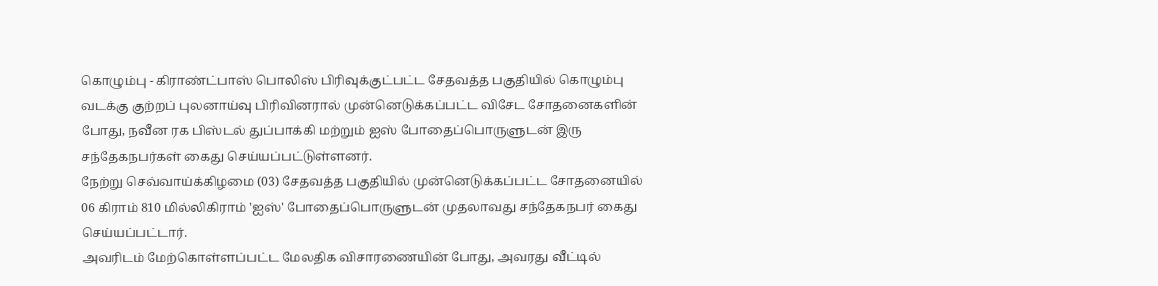கொழும்பு - கிராண்ட்பாஸ் பொலிஸ் பிரிவுக்குட்பட்ட சேதவத்த பகுதியில் கொழும்பு வடக்கு குற்றப் புலனாய்வு பிரிவினரால் முன்னெடுக்கப்பட்ட விசேட சோதனைகளின் போது, நவீன ரக பிஸ்டல் துப்பாக்கி மற்றும் ஐஸ் போதைப்பொருளுடன் இரு சந்தேகநபர்கள் கைது செய்யப்பட்டுள்ளனர்.
நேற்று செவ்வாய்க்கிழமை (03) சேதவத்த பகுதியில் முன்னெடுக்கப்பட்ட சோதனையில் 06 கிராம் 810 மில்லிகிராம் 'ஐஸ்' போதைப்பொருளுடன் முதலாவது சந்தேகநபர் கைது செய்யப்பட்டார்.
அவரிடம் மேற்கொள்ளப்பட்ட மேலதிக விசாரணையின் போது, அவரது வீட்டில்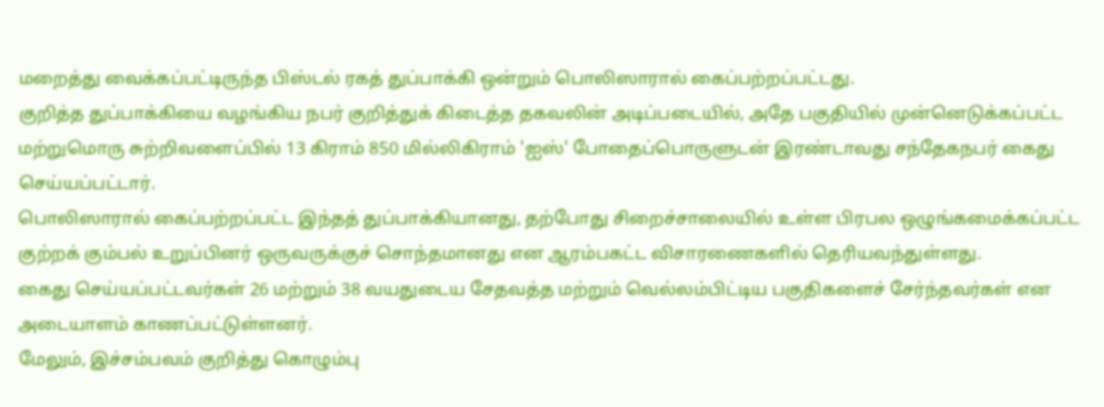மறைத்து வைக்கப்பட்டிருந்த பிஸ்டல் ரகத் துப்பாக்கி ஒன்றும் பொலிஸாரால் கைப்பற்றப்பட்டது.
குறித்த துப்பாக்கியை வழங்கிய நபர் குறித்துக் கிடைத்த தகவலின் அடிப்படையில், அதே பகுதியில் முன்னெடுக்கப்பட்ட மற்றுமொரு சுற்றிவளைப்பில் 13 கிராம் 850 மில்லிகிராம் 'ஐஸ்' போதைப்பொருளுடன் இரண்டாவது சந்தேகநபர் கைது செய்யப்பட்டார்.
பொலிஸாரால் கைப்பற்றப்பட்ட இந்தத் துப்பாக்கியானது, தற்போது சிறைச்சாலையில் உள்ள பிரபல ஒழுங்கமைக்கப்பட்ட குற்றக் கும்பல் உறுப்பினர் ஒருவருக்குச் சொந்தமானது என ஆரம்பகட்ட விசாரணைகளில் தெரியவந்துள்ளது.
கைது செய்யப்பட்டவர்கள் 26 மற்றும் 38 வயதுடைய சேதவத்த மற்றும் வெல்லம்பிட்டிய பகுதிகளைச் சேர்ந்தவர்கள் என அடையாளம் காணப்பட்டுள்ளனர்.
மேலும், இச்சம்பவம் குறித்து கொழும்பு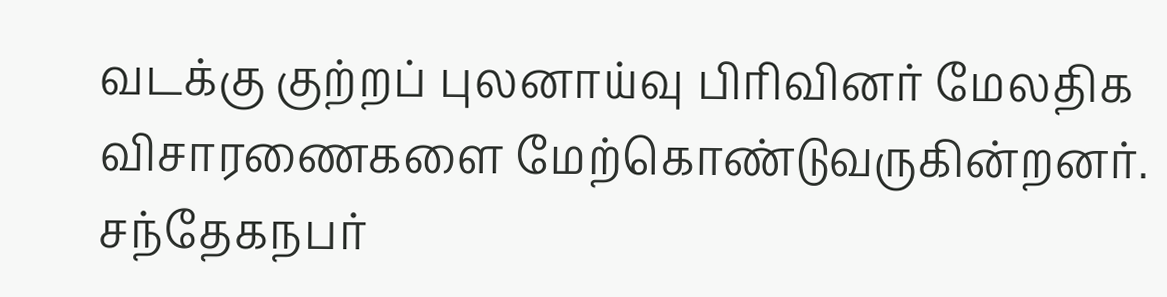வடக்கு குற்றப் புலனாய்வு பிரிவினர் மேலதிக விசாரணைகளை மேற்கொண்டுவருகின்றனர்.
சந்தேகநபர்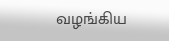வழங்கிய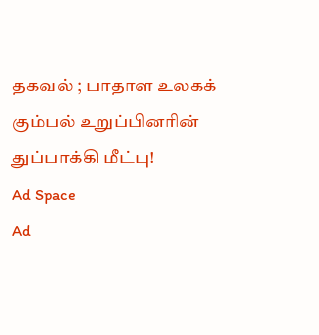தகவல் ; பாதாள உலகக் கும்பல் உறுப்பினரின் துப்பாக்கி மீட்பு!
Ad Space
Ad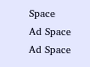Space
Ad Space
Ad Space